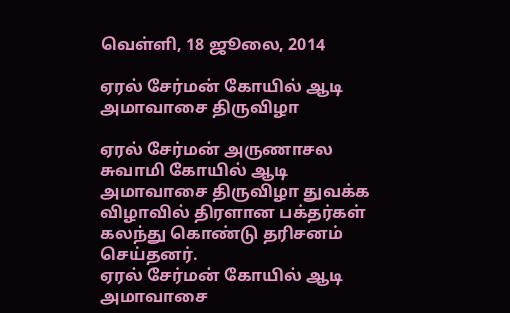வெள்ளி, 18 ஜூலை, 2014

ஏரல் சேர்மன் கோயில் ஆடி அமாவாசை திருவிழா

ஏரல் சேர்மன் அருணாசல சுவாமி கோயில் ஆடி அமாவாசை திருவிழா துவக்க விழாவில் திரளான பக்தர்கள் கலந்து கொண்டு தரிசனம் செய்தனர்.
ஏரல் சேர்மன் கோயில் ஆடி அமாவாசை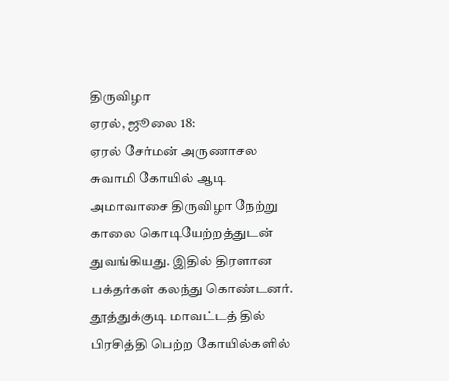திருவிழா
ஏரல், ஜூலை 18:
ஏரல் சேர்மன் அருணாசல சுவாமி கோயில் ஆடி அமாவாசை திருவிழா நேற்று காலை கொடியேற்றத்துடன் துவங்கியது. இதில் திரளான பக்தர்கள் கலந்து கொண்டனர்.
தூத்துக்குடி மாவட்டத் தில் பிரசித்தி பெற்ற கோயில்களில்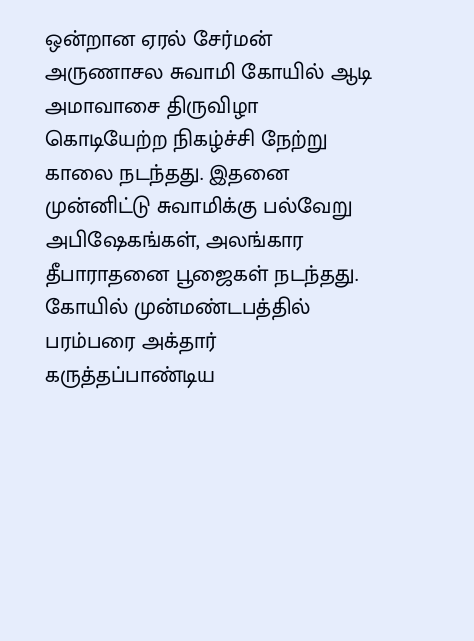ஒன்றான ஏரல் சேர்மன் அருணாசல சுவாமி கோயில் ஆடி அமாவாசை திருவிழா கொடியேற்ற நிகழ்ச்சி நேற்று காலை நடந்தது. இதனை முன்னிட்டு சுவாமிக்கு பல்வேறு அபிஷேகங்கள், அலங்கார தீபாராதனை பூஜைகள் நடந்தது.
கோயில் முன்மண்டபத்தில் பரம்பரை அக்தார் கருத்தப்பாண்டிய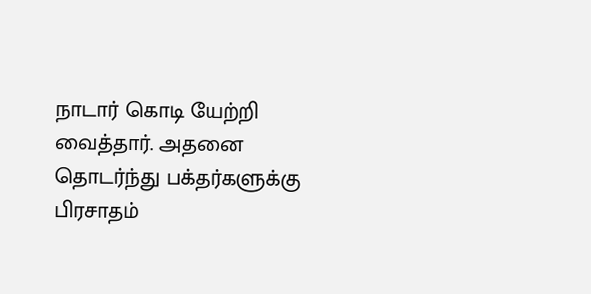நாடார் கொடி யேற்றி வைத்தார். அதனை தொடர்ந்து பக்தர்களுக்கு பிரசாதம்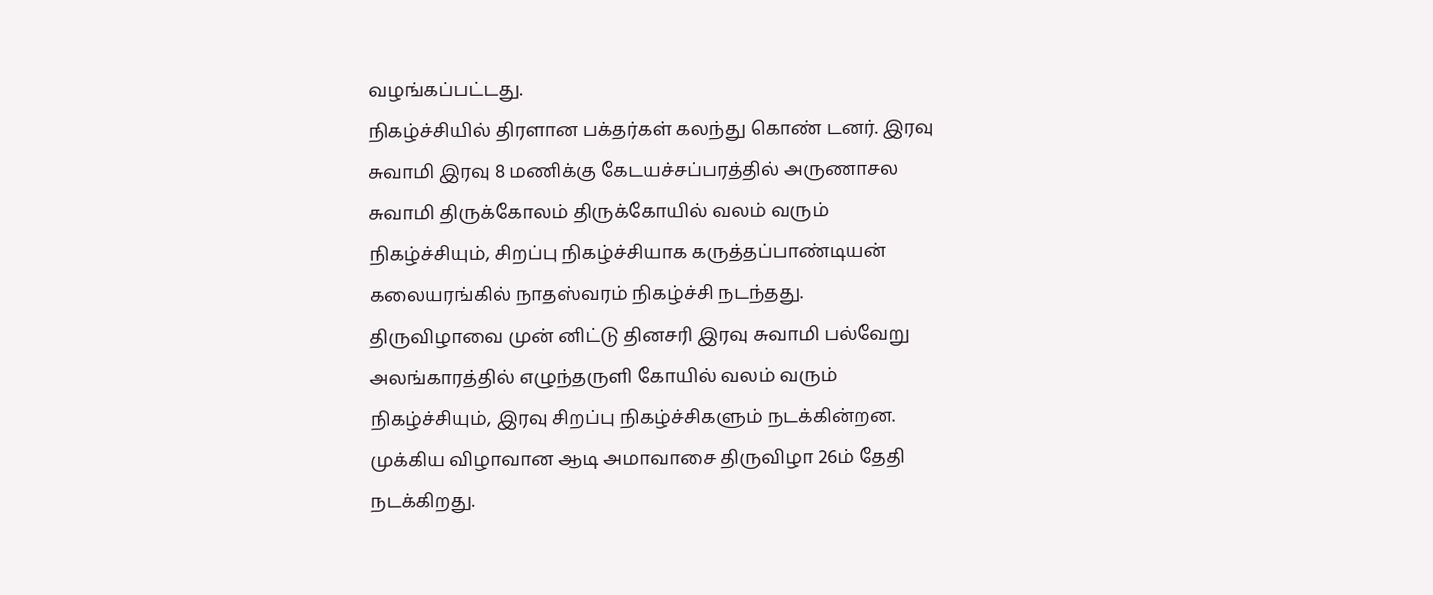வழங்கப்பட்டது.
நிகழ்ச்சியில் திரளான பக்தர்கள் கலந்து கொண் டனர். இரவு சுவாமி இரவு 8 மணிக்கு கேடயச்சப்பரத்தில் அருணாசல சுவாமி திருக்கோலம் திருக்கோயில் வலம் வரும் நிகழ்ச்சியும், சிறப்பு நிகழ்ச்சியாக கருத்தப்பாண்டியன் கலையரங்கில் நாதஸ்வரம் நிகழ்ச்சி நடந்தது.
திருவிழாவை முன் னிட்டு தினசரி இரவு சுவாமி பல்வேறு அலங்காரத்தில் எழுந்தருளி கோயில் வலம் வரும் நிகழ்ச்சியும், இரவு சிறப்பு நிகழ்ச்சிகளும் நடக்கின்றன. முக்கிய விழாவான ஆடி அமாவாசை திருவிழா 26ம் தேதி நடக்கிறது.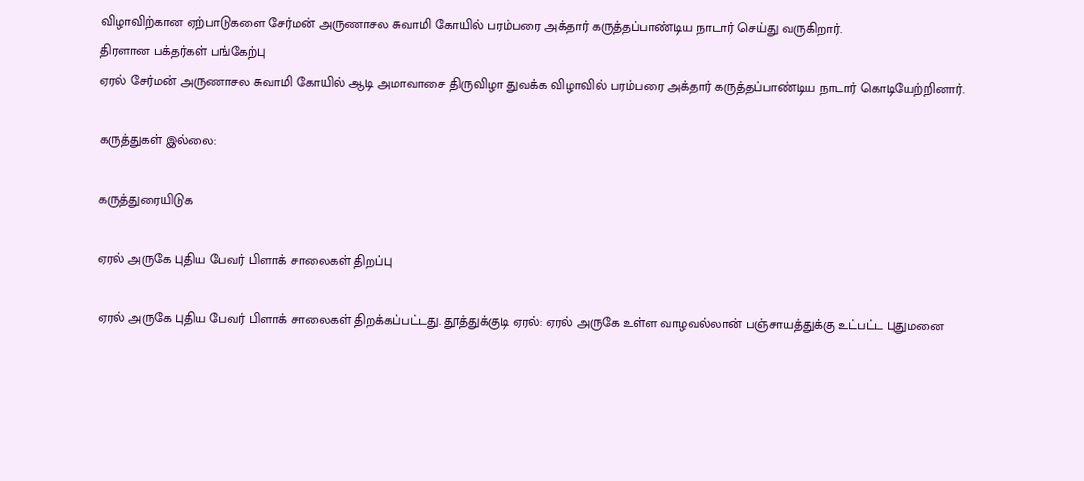விழாவிற்கான ஏற்பாடுகளை சேர்மன் அருணாசல சுவாமி கோயில் பரம்பரை அக்தார் கருத்தப்பாண்டிய நாடார் செய்து வருகிறார்.
திரளான பக்தர்கள் பங்கேற்பு
ஏரல் சேர்மன் அருணாசல சுவாமி கோயில் ஆடி அமாவாசை திருவிழா துவக்க விழாவில் பரம்பரை அக்தார் கருத்தப்பாண்டிய நாடார் கொடியேற்றினார்.

கருத்துகள் இல்லை:

கருத்துரையிடுக

ஏரல் அருகே புதிய பேவர் பிளாக் சாலைகள் திறப்பு

ஏரல் அருகே புதிய பேவர் பிளாக் சாலைகள் திறக்கப்பட்டது. தூத்துக்குடி ஏரல்: ஏரல் அருகே உள்ள வாழவல்லான் பஞ்சாயத்துக்கு உட்பட்ட புதுமனை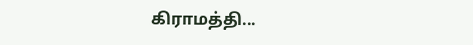கிராமத்தி...